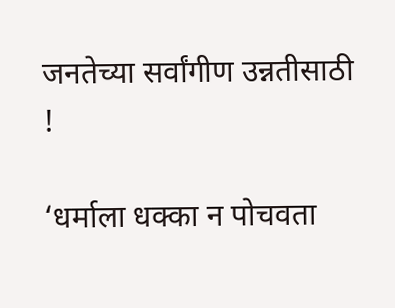जनतेच्या सर्वांगीण उन्नतीसाठी !

‘धर्माला धक्का न पोचवता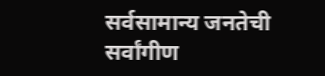सर्वसामान्य जनतेची सर्वांगीण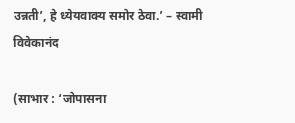उन्नती’, हे ध्येयवाक्य समोर ठेवा.’ – स्वामी विवेकानंद

(साभार : ‘जोपासना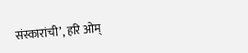संस्कारांची’, हरि ओम्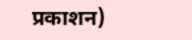प्रकाशन)